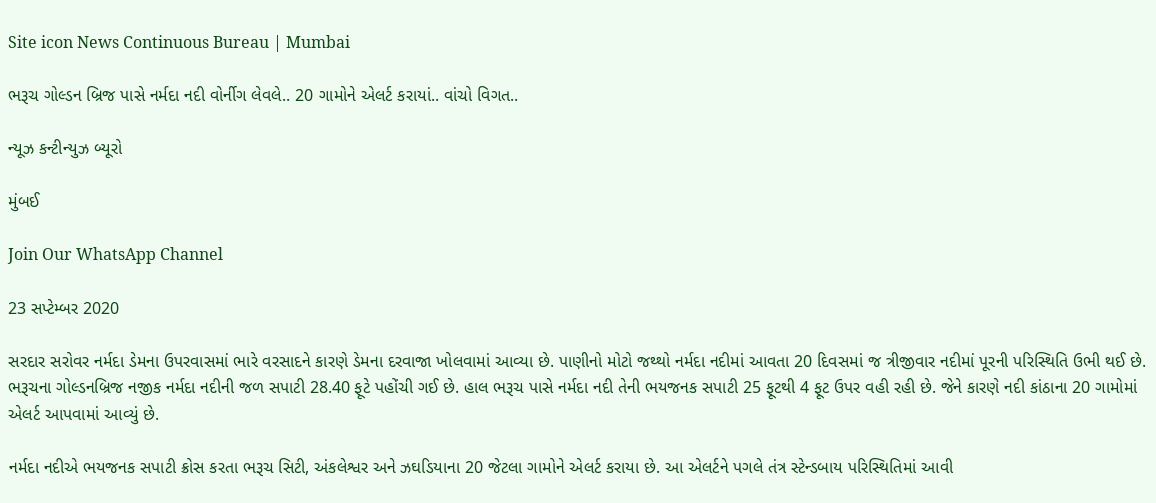Site icon News Continuous Bureau | Mumbai

ભરૂચ ગોલ્ડન બ્રિજ પાસે નર્મદા નદી વોર્નીગ લેવલે.. 20 ગામોને એલર્ટ કરાયાં.. વાંચો વિગત..

ન્યૂઝ કન્ટીન્યુઝ બ્યૂરો

મુંબઈ

Join Our WhatsApp Channel

23 સપ્ટેમ્બર 2020

સરદાર સરોવર નર્મદા ડેમના ઉપરવાસમાં ભારે વરસાદને કારણે ડેમના દરવાજા ખોલવામાં આવ્યા છે. પાણીનો મોટો જથ્થો નર્મદા નદીમાં આવતા 20 દિવસમાં જ ત્રીજીવાર નદીમાં પૂરની પરિસ્થિતિ ઉભી થઈ છે. ભરૂચના ગોલ્ડનબ્રિજ નજીક નર્મદા નદીની જળ સપાટી 28.40 ફૂટે પહોંચી ગઈ છે. હાલ ભરૂચ પાસે નર્મદા નદી તેની ભયજનક સપાટી 25 ફૂટથી 4 ફૂટ ઉપર વહી રહી છે. જેને કારણે નદી કાંઠાના 20 ગામોમાં એલર્ટ આપવામાં આવ્યું છે.

નર્મદા નદીએ ભયજનક સપાટી ક્રોસ કરતા ભરૂચ સિટી, અંકલેશ્વર અને ઝઘડિયાના 20 જેટલા ગામોને એલર્ટ કરાયા છે. આ એલર્ટને પગલે તંત્ર સ્ટેન્ડબાય પરિસ્થિતિમાં આવી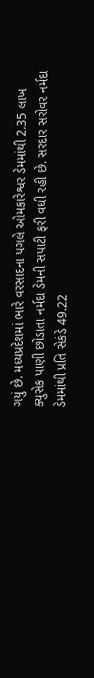ગયું છે. મધ્યપ્રદેશમાં ભારે વરસાદના પગલે ઓમકારેશ્વર ડેમમાંથી 2.35 લાખ ક્યુસેક પાણી છોડાતા નર્મદા ડેમની સપાટી ફરી વધી રહી છે. સરદાર સરોવર નર્મદા ડેમમાંથી પ્રતિ સેકંડે 49.22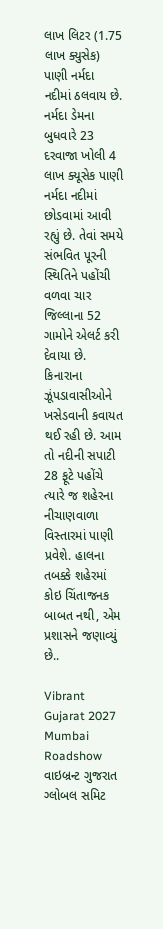લાખ લિટર (1.75 લાખ ક્યુસેક) પાણી નર્મદા નદીમાં ઠલવાય છે. નર્મદા ડેમના બુધવારે 23 દરવાજા ખોલી 4 લાખ ક્યૂસેક પાણી નર્મદા નદીમાં છોડવામાં આવી રહ્યું છે. તેવાં સમયે સંભવિત પૂરની સ્થિતિને પહોંચી વળવા ચાર જિલ્લાના 52 ગામોને એલર્ટ કરી દેવાયા છે. કિનારાના ઝૂંપડાવાસીઓને ખસેડવાની કવાયત થઈ રહી છે. આમ તો નદીની સપાટી 28 ફૂટે પહોંચે ત્યારે જ શહેરના નીચાણવાળા વિસ્તારમાં પાણી પ્રવેશે. હાલના તબક્કે શહેરમાં કોઇ ચિંતાજનક બાબત નથી, એમ પ્રશાસને જણાવ્યું છે..

Vibrant Gujarat 2027 Mumbai Roadshow વાઇબ્રન્ટ ગુજરાત ગ્લોબલ સમિટ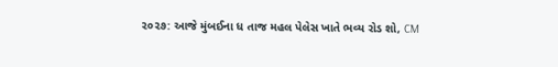૨૦૨૭: આજે મુંબઈના ધ તાજ મહલ પેલેસ ખાતે ભવ્ય રોડ શો, CM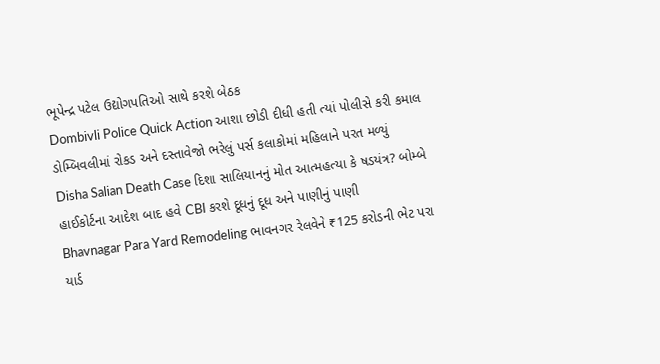ભૂપેન્દ્ર પટેલ ઉદ્યોગપતિઓ સાથે કરશે બેઠક
Dombivli Police Quick Action આશા છોડી દીધી હતી ત્યાં પોલીસે કરી કમાલ ડોમ્બિવલીમાં રોકડ અને દસ્તાવેજો ભરેલું પર્સ કલાકોમાં મહિલાને પરત મળ્યું
Disha Salian Death Case દિશા સાલિયાનનું મોત આત્મહત્યા કે ષડયંત્ર? બોમ્બે હાઈકોર્ટના આદેશ બાદ હવે CBI કરશે દૂધનું દૂધ અને પાણીનું પાણી
Bhavnagar Para Yard Remodeling ભાવનગર રેલવેને ₹125 કરોડની ભેટ પરા યાર્ડ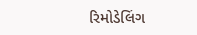રિમોડેલિંગ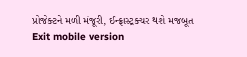પ્રોજેક્ટને મળી મંજૂરી, ઈન્ફ્રાસ્ટ્રક્ચર થશે મજબૂત
Exit mobile version